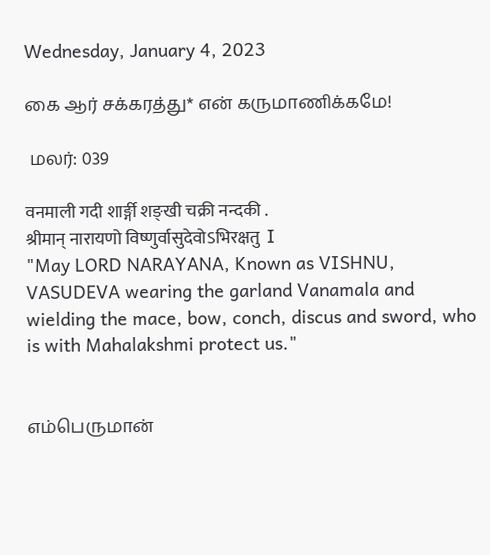Wednesday, January 4, 2023

கை ஆர் சக்கரத்து* என் கருமாணிக்கமே!

 மலர்: 039

वनमाली गदी शार्ङ्गी शङ्खी चक्री नन्दकी .
श्रीमान् नारायणो विष्णुर्वासुदेवोऽभिरक्षतु  I
"May LORD NARAYANA, Known as VISHNU, VASUDEVA wearing the garland Vanamala and wielding the mace, bow, conch, discus and sword, who is with Mahalakshmi protect us."


எம்பெருமான்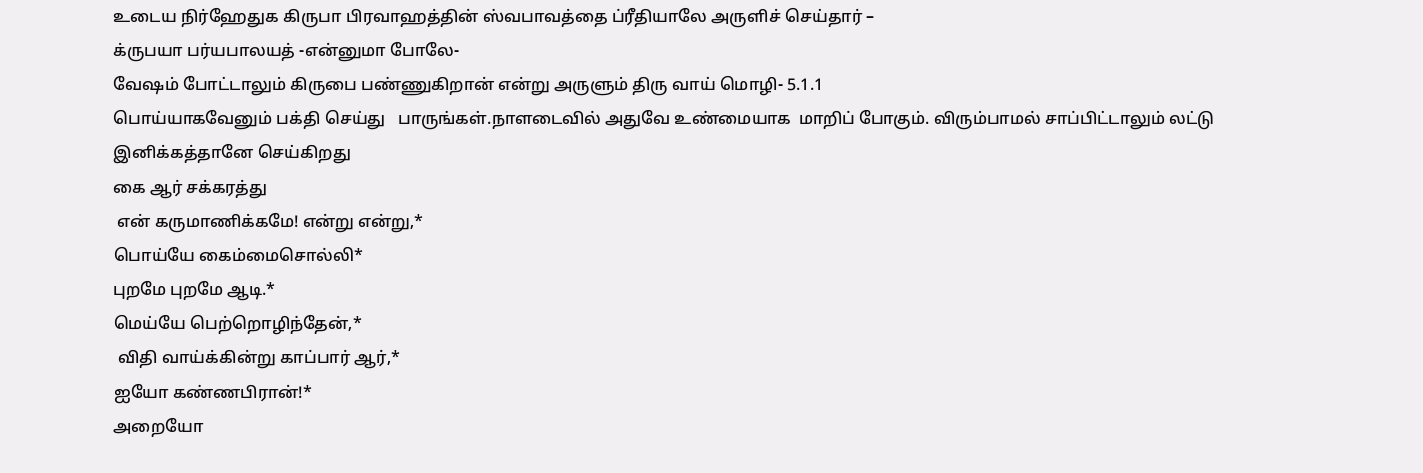உடைய நிர்ஹேதுக கிருபா பிரவாஹத்தின் ஸ்வபாவத்தை ப்ரீதியாலே அருளிச் செய்தார் –
க்ருபயா பர்யபாலயத் -என்னுமா போலே-
வேஷம் போட்டாலும் கிருபை பண்ணுகிறான் என்று அருளும் திரு வாய் மொழி- 5.1.1
பொய்யாகவேனும் பக்தி செய்து   பாருங்கள்.நாளடைவில் அதுவே உண்மையாக  மாறிப் போகும். விரும்பாமல் சாப்பிட்டாலும் லட்டு இனிக்கத்தானே செய்கிறது
கை ஆர் சக்கரத்து
 என் கருமாணிக்கமே! என்று என்று,*
பொய்யே கைம்மைசொல்லி*
புறமே புறமே ஆடி.*
மெய்யே பெற்றொழிந்தேன்,*
 விதி வாய்க்கின்று காப்பார் ஆர்,*
ஐயோ கண்ணபிரான்!*
அறையோ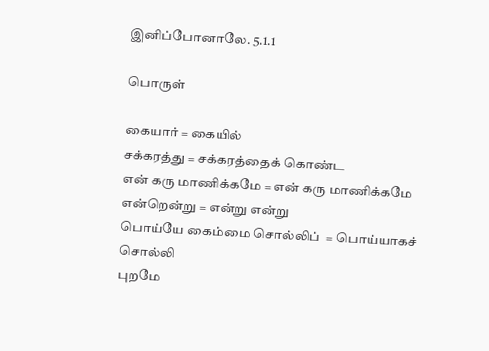இனிப்போனாலே. 5.1.1

பொருள்

கையார் = கையில்
சக்கரத்து = சக்கரத்தைக் கொண்ட
என் கரு மாணிக்கமே = என் கரு மாணிக்கமே
என்றென்று = என்று என்று
பொய்யே கைம்மை சொல்லிப்  = பொய்யாகச் சொல்லி
புறமே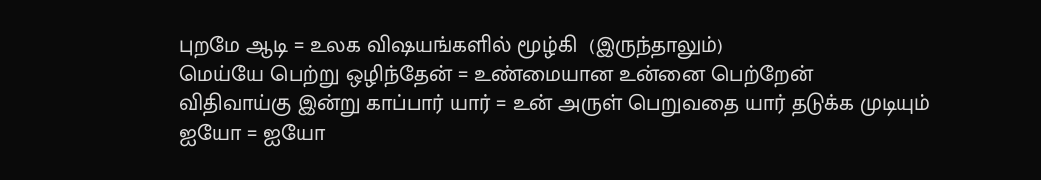புறமே ஆடி = உலக விஷயங்களில் மூழ்கி  (இருந்தாலும்)
மெய்யே பெற்று ஒழிந்தேன் = உண்மையான உன்னை பெற்றேன்
விதிவாய்கு இன்று காப்பார் யார் = உன் அருள் பெறுவதை யார் தடுக்க முடியும்
ஐயோ = ஐயோ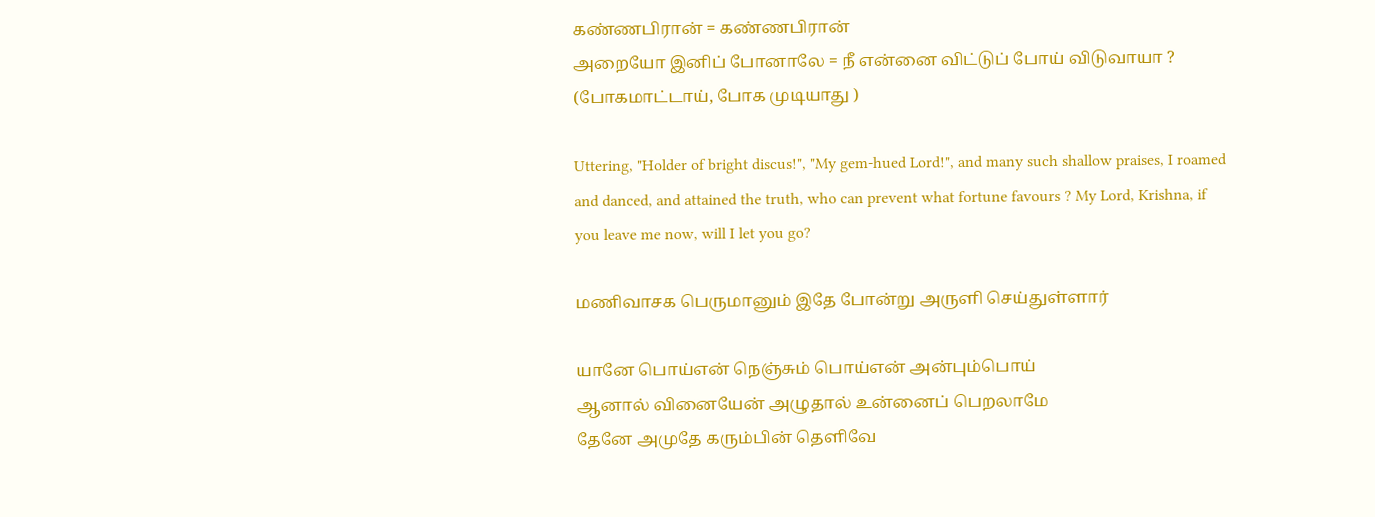கண்ணபிரான் = கண்ணபிரான்
அறையோ இனிப் போனாலே = நீ என்னை விட்டுப் போய் விடுவாயா ? (போகமாட்டாய், போக முடியாது )

Uttering, "Holder of bright discus!", "My gem-hued Lord!", and many such shallow praises, I roamed and danced, and attained the truth, who can prevent what fortune favours ? My Lord, Krishna, if you leave me now, will I let you go?

மணிவாசக பெருமானும் இதே போன்று அருளி செய்துள்ளார்

யானே பொய்என் நெஞ்சும் பொய்என் அன்பும்பொய்
ஆனால் வினையேன் அழுதால் உன்னைப் பெறலாமே
தேனே அமுதே கரும்பின் தெளிவே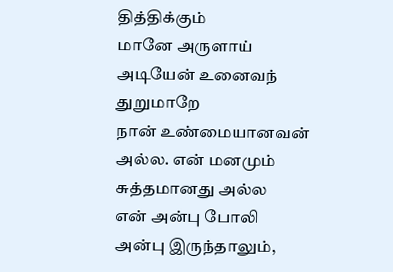தித்திக்கும்
மானே அருளாய் அடியேன் உனைவந் துறுமாறே
நான் உண்மையானவன் அல்ல. என் மனமும் சுத்தமானது அல்ல
என் அன்பு போலி அன்பு இருந்தாலும்,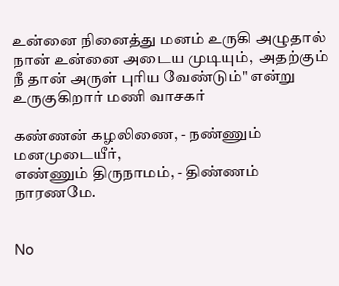உன்னை நினைத்து மனம் உருகி அழுதால் நான் உன்னை அடைய முடியும்,  அதற்கும் நீ தான் அருள் புரிய வேண்டும்" என்று உருகுகிறார் மணி வாசகர்

கண்ணன் கழலிணை, - நண்ணும் மனமுடையீர்,
எண்ணும் திருநாமம், - திண்ணம் நாரணமே.


No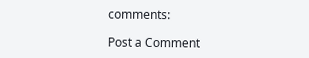comments:

Post a Comment